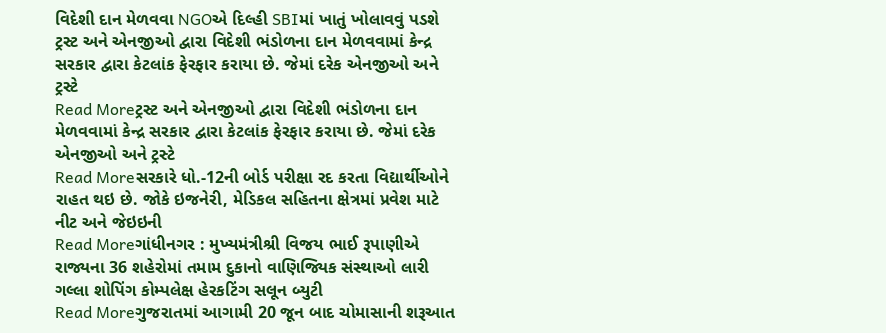વિદેશી દાન મેળવવા NGOએ દિલ્હી SBIમાં ખાતું ખોલાવવું પડશે
ટ્રસ્ટ અને એનજીઓ દ્વારા વિદેશી ભંડોળના દાન મેળવવામાં કેન્દ્ર સરકાર દ્વારા કેટલાંક ફેરફાર કરાયા છે. જેમાં દરેક એનજીઓ અને ટ્રસ્ટે
Read Moreટ્રસ્ટ અને એનજીઓ દ્વારા વિદેશી ભંડોળના દાન મેળવવામાં કેન્દ્ર સરકાર દ્વારા કેટલાંક ફેરફાર કરાયા છે. જેમાં દરેક એનજીઓ અને ટ્રસ્ટે
Read Moreસરકારે ધો.-12ની બોર્ડ પરીક્ષા રદ કરતા વિદ્યાર્થીઓને રાહત થઇ છે. જોકે ઇજનેરી, મેડિકલ સહિતના ક્ષેત્રમાં પ્રવેશ માટે નીટ અને જેઇઇની
Read Moreગાંધીનગર : મુખ્યમંત્રીશ્રી વિજય ભાઈ રૂપાણીએ રાજ્યના 36 શહેરોમાં તમામ દુકાનો વાણિજ્યિક સંસ્થાઓ લારી ગલ્લા શોપિંગ કોમ્પલેક્ષ હેરકટિંગ સલૂન બ્યુટી
Read Moreગુજરાતમાં આગામી 20 જૂન બાદ ચોમાસાની શરૂઆત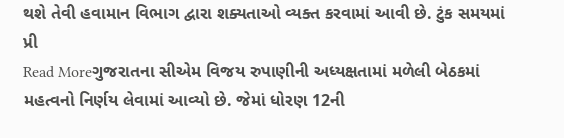થશે તેવી હવામાન વિભાગ દ્વારા શક્યતાઓ વ્યક્ત કરવામાં આવી છે. ટુંક સમયમાં પ્રી
Read Moreગુજરાતના સીએમ વિજય રુપાણીની અધ્યક્ષતામાં મળેલી બેઠકમાં મહત્વનો નિર્ણય લેવામાં આવ્યો છે. જેમાં ધોરણ 12ની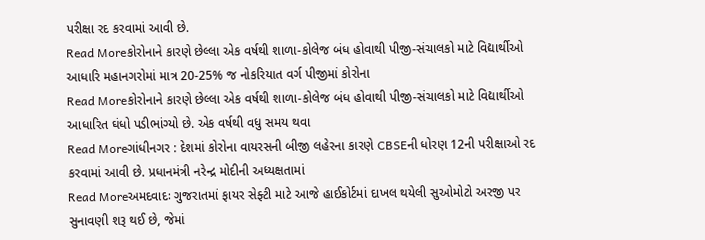પરીક્ષા રદ કરવામાં આવી છે.
Read Moreકોરોનાને કારણે છેલ્લા એક વર્ષથી શાળા-કોલેજ બંધ હોવાથી પીજી-સંચાલકો માટે વિદ્યાર્થીઓ આધારિ મહાનગરોમાં માત્ર 20-25% જ નોકરિયાત વર્ગ પીજીમાં કોરોના
Read Moreકોરોનાને કારણે છેલ્લા એક વર્ષથી શાળા-કોલેજ બંધ હોવાથી પીજી-સંચાલકો માટે વિદ્યાર્થીઓ આધારિત ઘંધો પડીભાંગ્યો છે. એક વર્ષથી વધુ સમય થવા
Read Moreગાંધીનગર : દેશમાં કોરોના વાયરસની બીજી લહેરના કારણે CBSEની ધોરણ 12ની પરીક્ષાઓ રદ કરવામાં આવી છે. પ્રધાનમંત્રી નરેન્દ્ર મોદીની અધ્યક્ષતામાં
Read Moreઅમદવાદઃ ગુજરાતમાં ફાયર સેફ્ટી માટે આજે હાઈકોર્ટમાં દાખલ થયેલી સુઓમોટો અરજી પર સુનાવણી શરૂ થઈ છે, જેમાં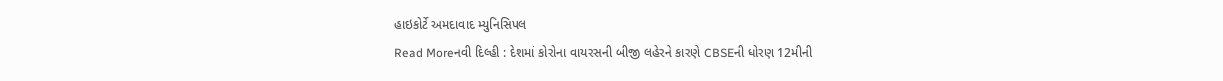હાઇકોર્ટે અમદાવાદ મ્યુનિસિપલ
Read Moreનવી દિલ્હી : દેશમાં કોરોના વાયરસની બીજી લહેરને કારણે CBSEની ધોરણ 12મીની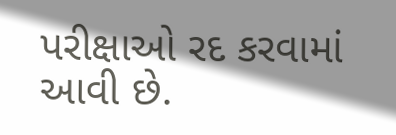પરીક્ષાઓ રદ કરવામાં આવી છે.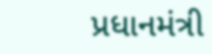પ્રધાનમંત્રી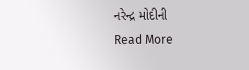નરેન્દ્ર મોદીની
Read More